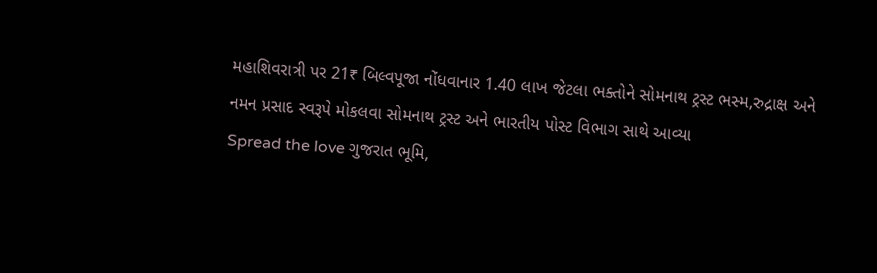મહાશિવરાત્રી પર 21₹ બિલ્વપૂજા નોંધવાનાર 1.40 લાખ જેટલા ભક્તોને સોમનાથ ટ્રસ્ટ ભસ્મ,રુદ્રાક્ષ અને નમન પ્રસાદ સ્વરૂપે મોકલવા સોમનાથ ટ્રસ્ટ અને ભારતીય પોસ્ટ વિભાગ સાથે આવ્યા
Spread the love ગુજરાત ભૂમિ,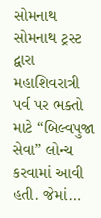સોમનાથ સોમનાથ ટ્રસ્ટ દ્વારા મહાશિવરાત્રી પર્વ પર ભક્તો માટે “બિલ્વપુજા સેવા” લોન્ચ કરવામાં આવી હતી. જેમાં…